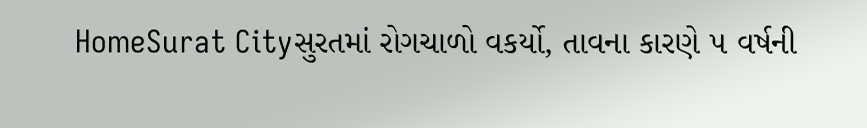HomeSurat Cityસુરતમાં રોગચાળો વકર્યો, તાવના કારણે ૫ વર્ષની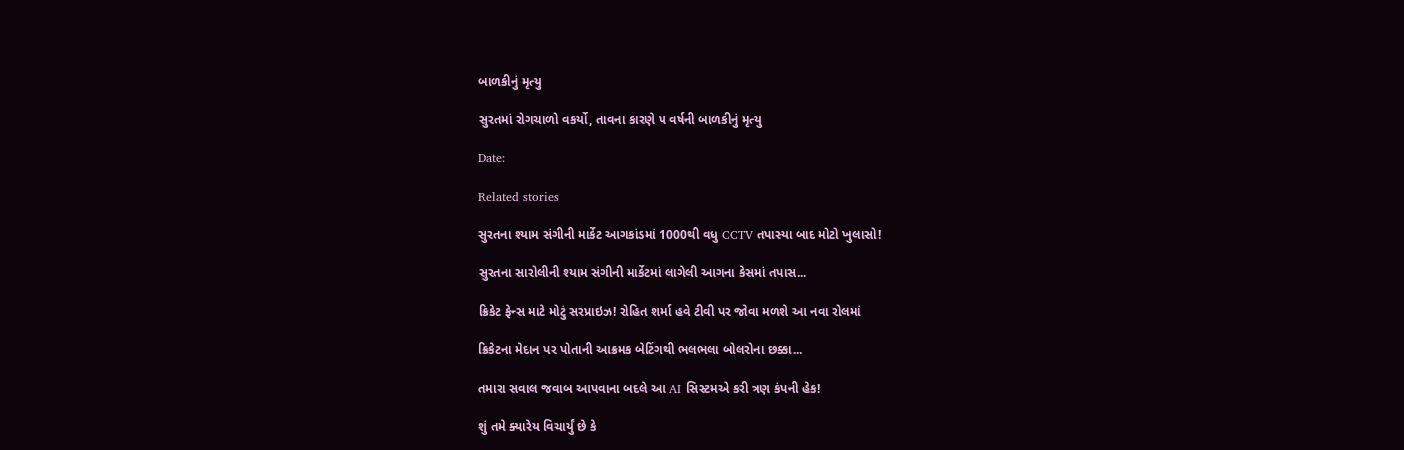બાળકીનું મૃત્યુ

સુરતમાં રોગચાળો વકર્યો, તાવના કારણે ૫ વર્ષની બાળકીનું મૃત્યુ

Date:

Related stories

સુરતના શ્યામ સંગીની માર્કેટ આગકાંડમાં 1000થી વધુ CCTV તપાસ્યા બાદ મોટો ખુલાસો!

સુરતના સારોલીની શ્યામ સંગીની માર્કેટમાં લાગેલી આગના કેસમાં તપાસ...

ક્રિકેટ ફેન્સ માટે મોટું સરપ્રાઇઝ! રોહિત શર્મા હવે ટીવી પર જોવા મળશે આ નવા રોલમાં

ક્રિકેટના મેદાન પર પોતાની આક્રમક બેટિંગથી ભલભલા બોલરોના છક્કા...

તમારા સવાલ જવાબ આપવાના બદલે આ AI સિસ્ટમએ કરી ત્રણ કંપની હેક!

શું તમે ક્યારેય વિચાર્યું છે કે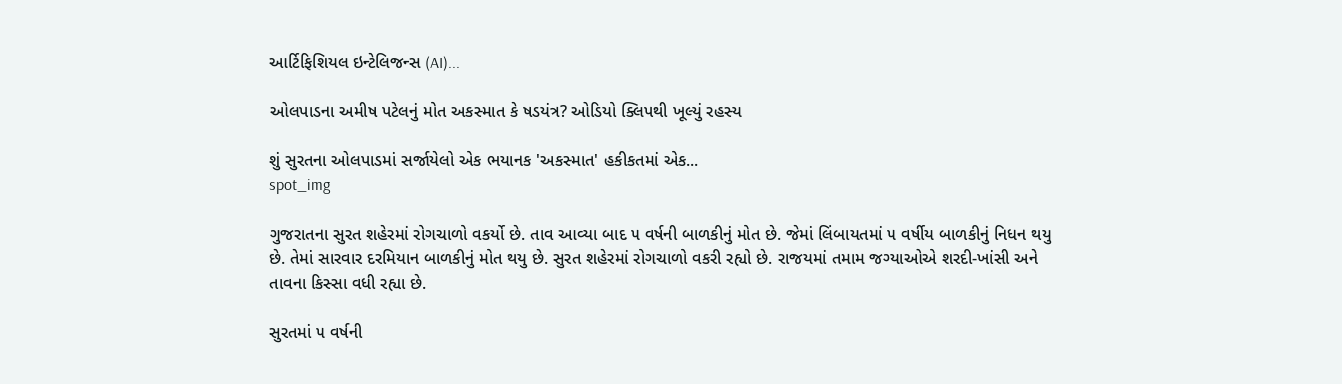આર્ટિફિશિયલ ઇન્ટેલિજન્સ (AI)...

ઓલપાડના અમીષ પટેલનું મોત અકસ્માત કે ષડયંત્ર? ઓડિયો ક્લિપથી ખૂલ્યું રહસ્ય

શું સુરતના ઓલપાડમાં સર્જાયેલો એક ભયાનક 'અકસ્માત' હકીકતમાં એક...
spot_img

ગુજરાતના સુરત શહેરમાં રોગચાળો વકર્યો છે. તાવ આવ્યા બાદ ૫ વર્ષની બાળકીનું મોત છે. જેમાં લિંબાયતમાં ૫ વર્ષીય બાળકીનું નિધન થયુ છે. તેમાં સારવાર દરમિયાન બાળકીનું મોત થયુ છે. સુરત શહેરમાં રોગચાળો વકરી રહ્યો છે. રાજયમાં તમામ જગ્યાઓએ શરદી-ખાંસી અને તાવના કિસ્સા વધી રહ્યા છે.

સુરતમાં ૫ વર્ષની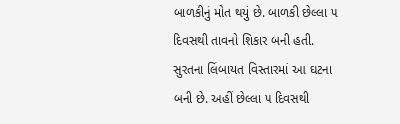બાળકીનું મોત થયું છે. બાળકી છેલ્લા ૫ દિવસથી તાવનો શિકાર બની હતી. સુરતના લિંબાયત વિસ્તારમાં આ ઘટના બની છે. અહીં છેલ્લા ૫ દિવસથી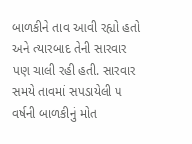બાળકીને તાવ આવી રહ્યો હતો અને ત્યારબાદ તેની સારવાર પણ ચાલી રહી હતી. સારવાર સમયે તાવમાં સપડાયેલી ૫ વર્ષની બાળકીનું મોત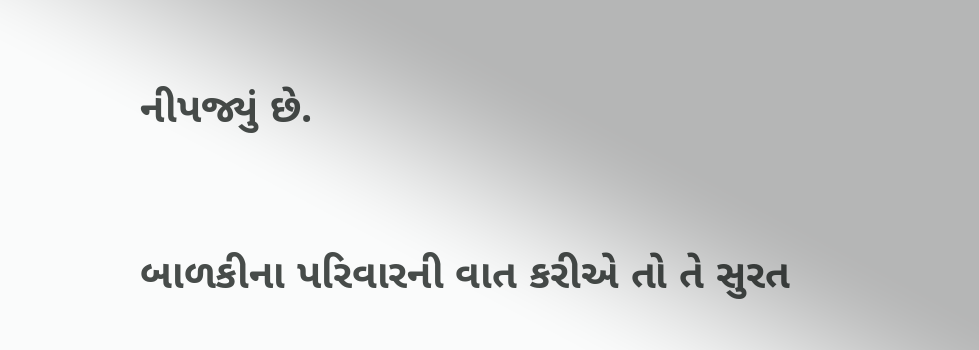નીપજ્યું છે.

બાળકીના પરિવારની વાત કરીએ તો તે સુરત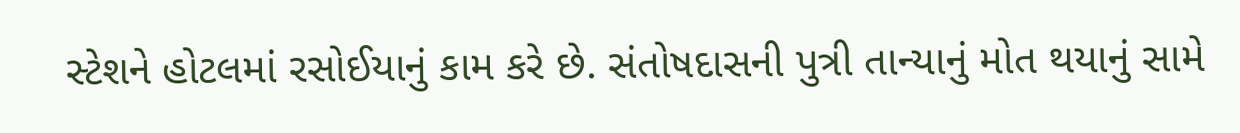સ્ટેશને હોટલમાં રસોઈયાનું કામ કરે છે. સંતોષદાસની પુત્રી તાન્યાનું મોત થયાનું સામે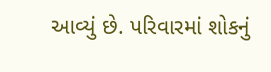આવ્યું છે. પરિવારમાં શોકનું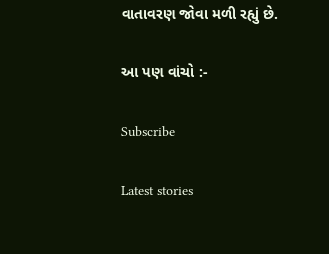વાતાવરણ જોવા મળી રહ્યું છે.

આ પણ વાંચો :-

Subscribe

Latest stories